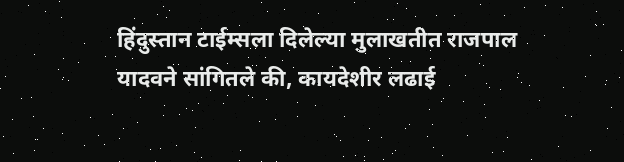हिंदुस्तान टाईम्सला दिलेल्या मुलाखतीत राजपाल यादवने सांगितले की, कायदेशीर लढाई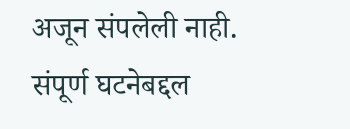अजून संपलेली नाही. संपूर्ण घटनेबद्दल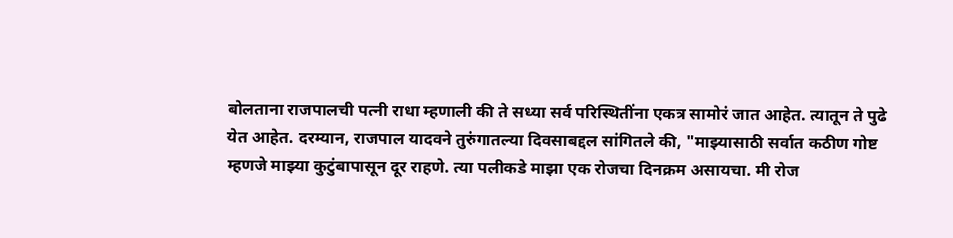बोलताना राजपालची पत्नी राधा म्हणाली की ते सध्या सर्व परिस्थितींना एकत्र सामोरं जात आहेत. त्यातून ते पुढे येत आहेत. दरम्यान, राजपाल यादवने तुरुंगातल्या दिवसाबद्दल सांगितले की, "माझ्यासाठी सर्वात कठीण गोष्ट म्हणजे माझ्या कुटुंबापासून दूर राहणे. त्या पलीकडे माझा एक रोजचा दिनक्रम असायचा. मी रोज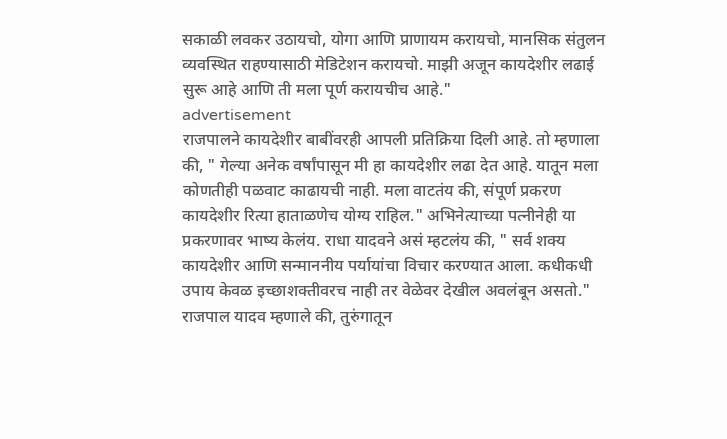सकाळी लवकर उठायचो, योगा आणि प्राणायम करायचो, मानसिक संतुलन व्यवस्थित राहण्यासाठी मेडिटेशन करायचो. माझी अजून कायदेशीर लढाई सुरू आहे आणि ती मला पूर्ण करायचीच आहे."
advertisement
राजपालने कायदेशीर बाबींवरही आपली प्रतिक्रिया दिली आहे. तो म्हणाला की, " गेल्या अनेक वर्षांपासून मी हा कायदेशीर लढा देत आहे. यातून मला कोणतीही पळवाट काढायची नाही. मला वाटतंय की, संपूर्ण प्रकरण कायदेशीर रित्या हाताळणेच योग्य राहिल." अभिनेत्याच्या पत्नीनेही या प्रकरणावर भाष्य केलंय. राधा यादवने असं म्हटलंय की, " सर्व शक्य कायदेशीर आणि सन्माननीय पर्यायांचा विचार करण्यात आला. कधीकधी उपाय केवळ इच्छाशक्तीवरच नाही तर वेळेवर देखील अवलंबून असतो." राजपाल यादव म्हणाले की, तुरुंगातून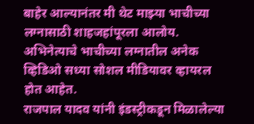बाहेर आल्यानंतर मी थेट माझ्या भाचीच्या लग्नासाठी शाहजहांपूरला आलोय. अभिनेत्याचे भाचीच्या लग्नातील अनेक व्हिडिओ सध्या सोशल मीडियावर व्हायरल होत आहेत.
राजपाल यादव यांनी इंडस्ट्रीकडून मिळालेल्या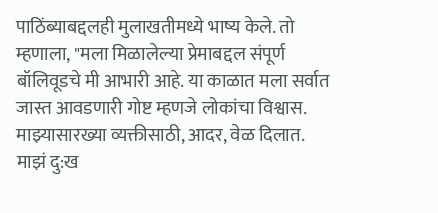पाठिंब्याबद्दलही मुलाखतीमध्ये भाष्य केले. तो म्हणाला, "मला मिळालेल्या प्रेमाबद्दल संपूर्ण बॉलिवूडचे मी आभारी आहे. या काळात मला सर्वात जास्त आवडणारी गोष्ट म्हणजे लोकांचा विश्वास. माझ्यासारख्या व्यक्तीसाठी, आदर, वेळ दिलात. माझं दु:ख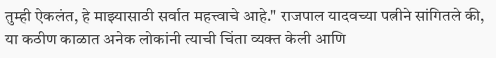तुम्ही ऐकलंत, हे माझ्यासाठी सर्वात महत्त्वाचे आहे." राजपाल यादवच्या पत्नीने सांगितले की, या कठीण काळात अनेक लोकांनी त्याची चिंता व्यक्त केली आणि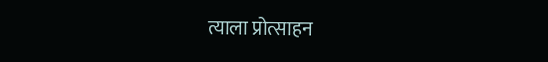त्याला प्रोत्साहन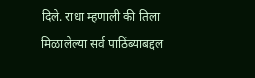दिले. राधा म्हणाली की तिला मिळालेल्या सर्व पाठिंब्याबद्दल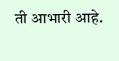ती आभारी आहे.